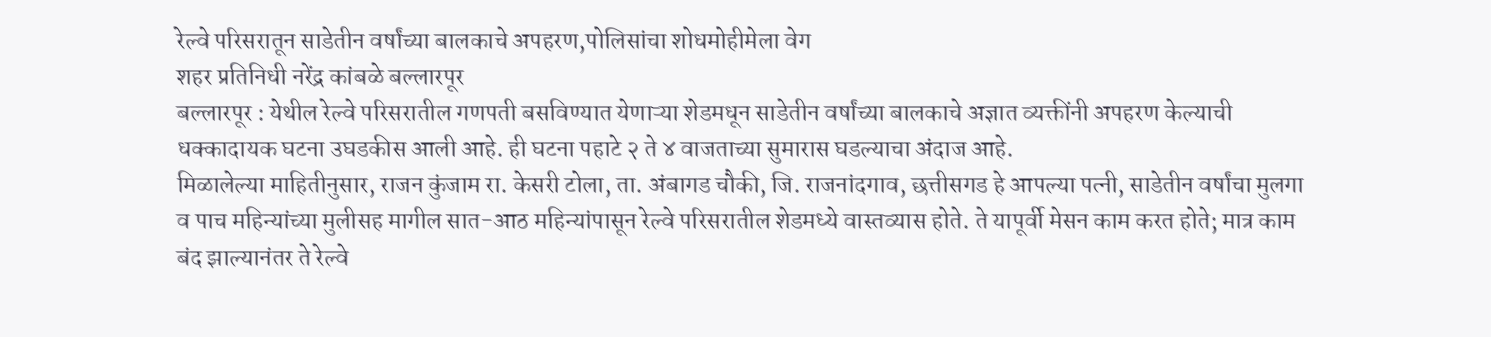रेल्वे परिसरातून साडेतीन वर्षांच्या बालकाचे अपहरण,पोलिसांचा शोधमोहीमेला वेग
शहर प्रतिनिधी नरेंद्र कांबळे बल्लारपूर
बल्लारपूर : येथील रेल्वे परिसरातील गणपती बसविण्यात येणाऱ्या शेडमधून साडेतीन वर्षांच्या बालकाचे अज्ञात व्यक्तींनी अपहरण केल्याची धक्कादायक घटना उघडकीस आली आहे. ही घटना पहाटे २ ते ४ वाजताच्या सुमारास घडल्याचा अंदाज आहे.
मिळालेल्या माहितीनुसार, राजन कुंजाम रा. केसरी टोला, ता. अंबागड चौकी, जि. राजनांदगाव, छत्तीसगड हे आपल्या पत्नी, साडेतीन वर्षांचा मुलगा व पाच महिन्यांच्या मुलीसह मागील सात-आठ महिन्यांपासून रेल्वे परिसरातील शेडमध्ये वास्तव्यास होते. ते यापूर्वी मेसन काम करत होते; मात्र काम बंद झाल्यानंतर ते रेल्वे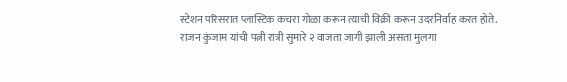स्टेशन परिसरात प्लास्टिक कचरा गोळा करून त्याची विक्री करून उदरनिर्वाह करत होते.
राजन कुंजाम यांची पत्नी रात्री सुमारे २ वाजता जागी झाली असता मुलगा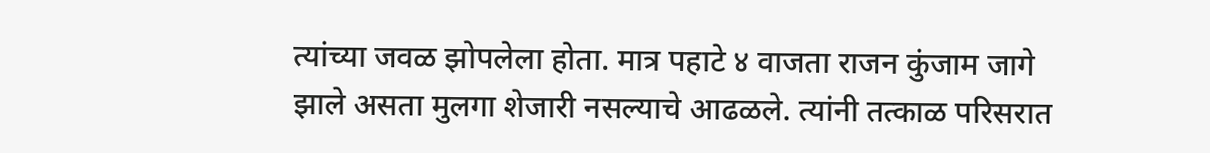त्यांच्या जवळ झोपलेला होता. मात्र पहाटे ४ वाजता राजन कुंजाम जागे झाले असता मुलगा शेजारी नसल्याचे आढळले. त्यांनी तत्काळ परिसरात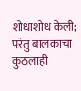शोधाशोध केली; परंतु बालकाचा कुठलाही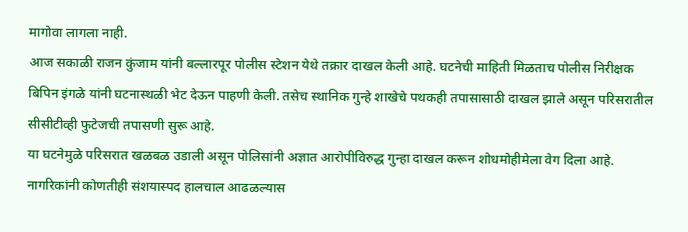मागोवा लागला नाही.
आज सकाळी राजन कुंजाम यांनी बल्लारपूर पोलीस स्टेशन येथे तक्रार दाखल केली आहे. घटनेची माहिती मिळताच पोलीस निरीक्षक बिपिन इंगळे यांनी घटनास्थळी भेट देऊन पाहणी केली. तसेच स्थानिक गुन्हे शाखेचे पथकही तपासासाठी दाखल झाले असून परिसरातील सीसीटीव्ही फुटेजची तपासणी सुरू आहे.
या घटनेमुळे परिसरात खळबळ उडाली असून पोलिसांनी अज्ञात आरोपीविरुद्ध गुन्हा दाखल करून शोधमोहीमेला वेग दिला आहे. नागरिकांनी कोणतीही संशयास्पद हालचाल आढळल्यास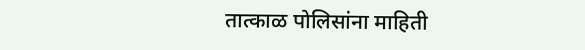तात्काळ पोलिसांना माहिती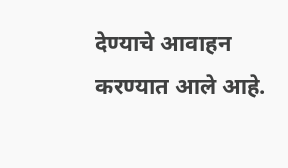देण्याचे आवाहन करण्यात आले आहे.